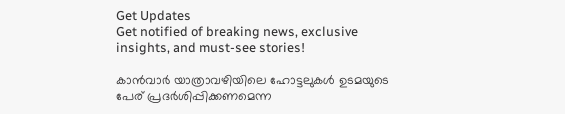Get Updates
Get notified of breaking news, exclusive insights, and must-see stories!

കാന്‍വാര്‍ യാത്രാവഴിയിലെ ഹോട്ടലുകള്‍ ഉടമയുടെ പേര് പ്രദര്‍ശിപ്പിക്കണമെന്ന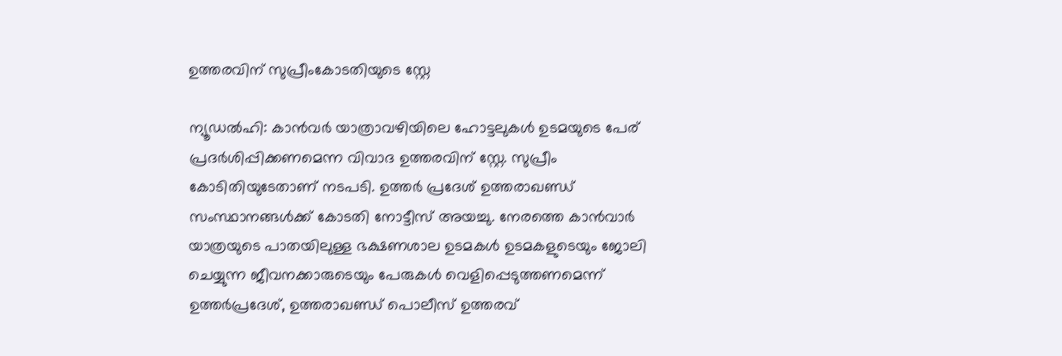ഉത്തരവിന് സുപ്രീംകോടതിയുടെ സ്റ്റേ

ന്യൂഡല്‍ഹി: കാന്‍വര്‍ യാത്രാവഴിയിലെ ഹോട്ടലുകള്‍ ഉടമയുടെ പേര് പ്രദര്‍ശിപ്പിക്കണമെന്ന വിവാദ ഉത്തരവിന് സ്റ്റേ. സുപ്രീം കോടിതിയുടേതാണ് നടപടി. ഉത്തര്‍ പ്രദേശ് ഉത്തരാഖണ്ഡ് സംസ്ഥാനങ്ങള്‍ക്ക് കോടതി നോട്ടീസ് അയച്ചു. നേരത്തെ കാന്‍വാര്‍ യാത്രയുടെ പാതയിലുള്ള ഭക്ഷണശാല ഉടമകള്‍ ഉടമകളുടെയും ജോലി ചെയ്യുന്ന ജീവനക്കാരുടെയും പേരുകള്‍ വെളിപ്പെടുത്തണമെന്ന് ഉത്തര്‍പ്രദേശ്, ഉത്തരാഖണ്ഡ് പൊലീസ് ഉത്തരവ്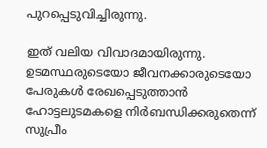പുറപ്പെടുവിച്ചിരുന്നു.

ഇത് വലിയ വിവാദമായിരുന്നു. ഉടമസ്ഥരുടെയോ ജീവനക്കാരുടെയോ പേരുകള്‍ രേഖപ്പെടുത്താന്‍ ഹോട്ടലുടമകളെ നിര്‍ബന്ധിക്കരുതെന്ന് സുപ്രീം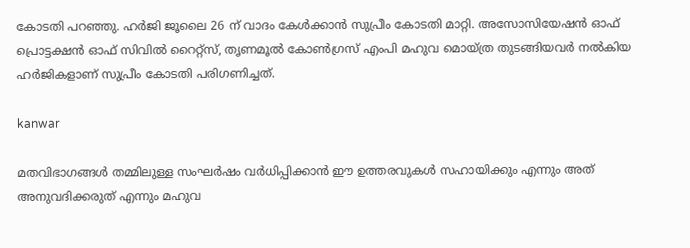കോടതി പറഞ്ഞു. ഹര്‍ജി ജൂലൈ 26 ന് വാദം കേള്‍ക്കാന്‍ സുപ്രീം കോടതി മാറ്റി. അസോസിയേഷന്‍ ഓഫ് പ്രൊട്ടക്ഷന്‍ ഓഫ് സിവില്‍ റൈറ്റ്സ്, തൃണമൂല്‍ കോണ്‍ഗ്രസ് എംപി മഹുവ മൊയ്ത്ര തുടങ്ങിയവര്‍ നല്‍കിയ ഹര്‍ജികളാണ് സുപ്രീം കോടതി പരിഗണിച്ചത്.

kanwar

മതവിഭാഗങ്ങള്‍ തമ്മിലുള്ള സംഘര്‍ഷം വര്‍ധിപ്പിക്കാന്‍ ഈ ഉത്തരവുകള്‍ സഹായിക്കും എന്നും അത് അനുവദിക്കരുത് എന്നും മഹുവ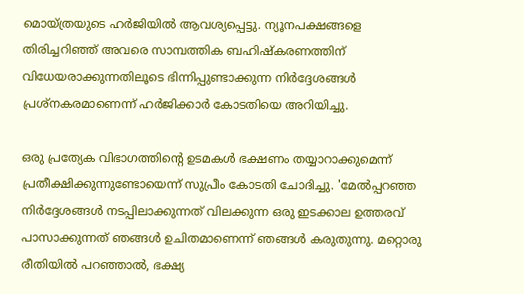മൊയ്ത്രയുടെ ഹര്‍ജിയില്‍ ആവശ്യപ്പെട്ടു. ന്യൂനപക്ഷങ്ങളെ തിരിച്ചറിഞ്ഞ് അവരെ സാമ്പത്തിക ബഹിഷ്‌കരണത്തിന് വിധേയരാക്കുന്നതിലൂടെ ഭിന്നിപ്പുണ്ടാക്കുന്ന നിര്‍ദ്ദേശങ്ങള്‍ പ്രശ്നകരമാണെന്ന് ഹര്‍ജിക്കാര്‍ കോടതിയെ അറിയിച്ചു.

ഒരു പ്രത്യേക വിഭാഗത്തിന്റെ ഉടമകള്‍ ഭക്ഷണം തയ്യാറാക്കുമെന്ന് പ്രതീക്ഷിക്കുന്നുണ്ടോയെന്ന് സുപ്രീം കോടതി ചോദിച്ചു. 'മേല്‍പ്പറഞ്ഞ നിര്‍ദ്ദേശങ്ങള്‍ നടപ്പിലാക്കുന്നത് വിലക്കുന്ന ഒരു ഇടക്കാല ഉത്തരവ് പാസാക്കുന്നത് ഞങ്ങള്‍ ഉചിതമാണെന്ന് ഞങ്ങള്‍ കരുതുന്നു. മറ്റൊരു രീതിയില്‍ പറഞ്ഞാല്‍, ഭക്ഷ്യ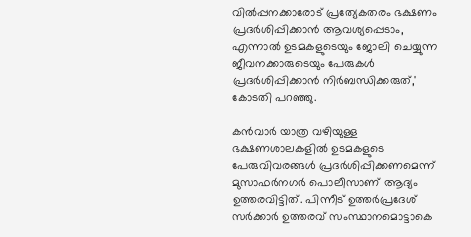വില്‍പ്പനക്കാരോട് പ്രത്യേകതരം ഭക്ഷണം പ്രദര്‍ശിപ്പിക്കാന്‍ ആവശ്യപ്പെടാം, എന്നാല്‍ ഉടമകളുടെയും ജോലി ചെയ്യുന്ന ജീവനക്കാരുടെയും പേരുകള്‍ പ്രദര്‍ശിപ്പിക്കാന്‍ നിര്‍ബന്ധിക്കരുത്,' കോടതി പറഞ്ഞു.

കന്‍വാര്‍ യാത്ര വഴിയുള്ള ഭക്ഷണശാലകളില്‍ ഉടമകളുടെ പേരുവിവരങ്ങള്‍ പ്രദര്‍ശിപ്പിക്കണമെന്ന് മുസാഫര്‍നഗര്‍ പൊലീസാണ് ആദ്യം ഉത്തരവിട്ടിത്. പിന്നീട് ഉത്തര്‍പ്രദേശ് സര്‍ക്കാര്‍ ഉത്തരവ് സംസ്ഥാനമൊട്ടാകെ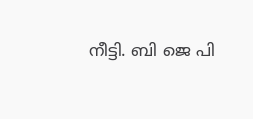നീട്ടി. ബി ജെ പി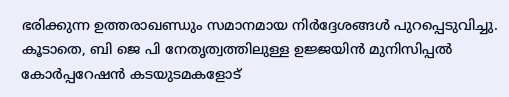ഭരിക്കുന്ന ഉത്തരാഖണ്ഡും സമാനമായ നിര്‍ദ്ദേശങ്ങള്‍ പുറപ്പെടുവിച്ചു. കൂടാതെ, ബി ജെ പി നേതൃത്വത്തിലുള്ള ഉജ്ജയിന്‍ മുനിസിപ്പല്‍ കോര്‍പ്പറേഷന്‍ കടയുടമകളോട്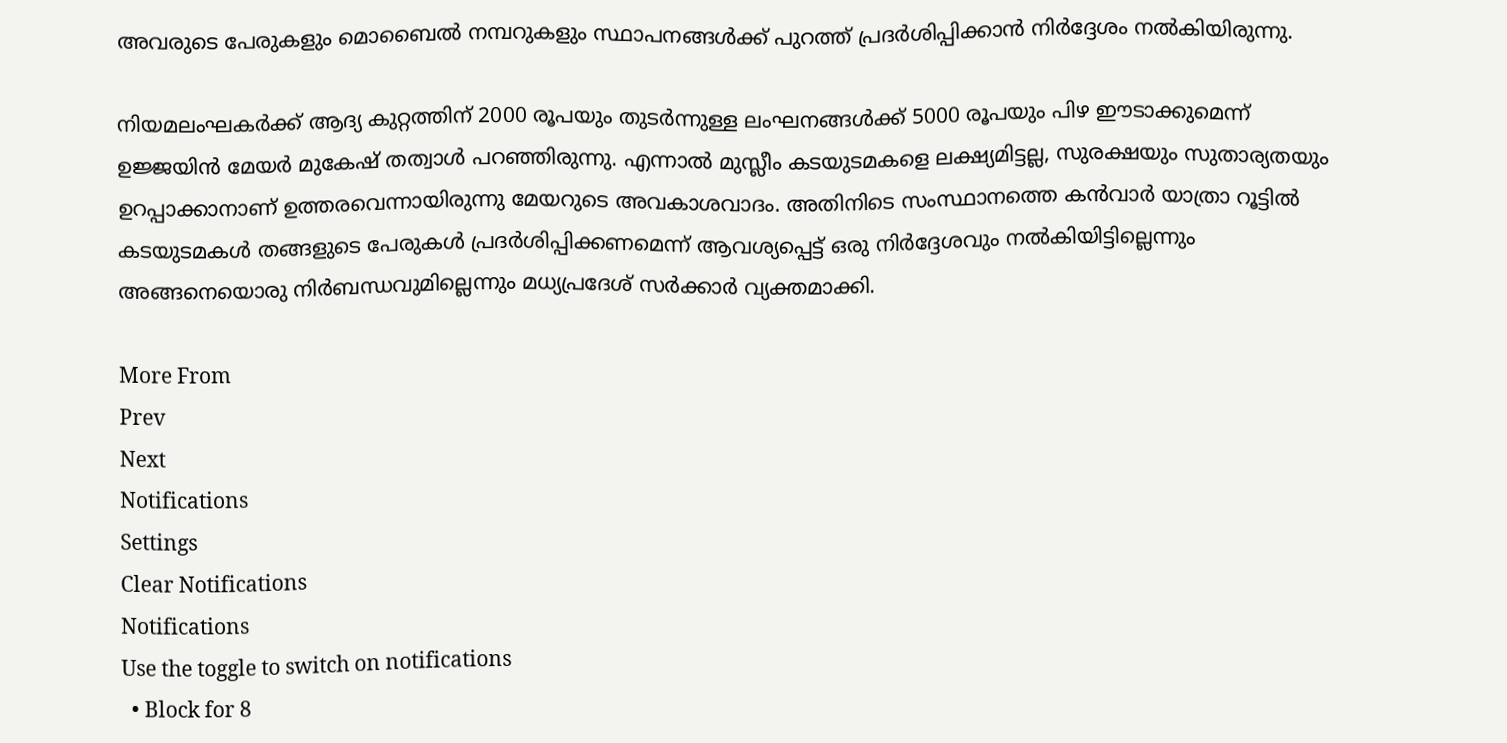അവരുടെ പേരുകളും മൊബൈല്‍ നമ്പറുകളും സ്ഥാപനങ്ങള്‍ക്ക് പുറത്ത് പ്രദര്‍ശിപ്പിക്കാന്‍ നിര്‍ദ്ദേശം നല്‍കിയിരുന്നു.

നിയമലംഘകര്‍ക്ക് ആദ്യ കുറ്റത്തിന് 2000 രൂപയും തുടര്‍ന്നുള്ള ലംഘനങ്ങള്‍ക്ക് 5000 രൂപയും പിഴ ഈടാക്കുമെന്ന് ഉജ്ജയിന്‍ മേയര്‍ മുകേഷ് തത്വാള്‍ പറഞ്ഞിരുന്നു. എന്നാല്‍ മുസ്ലീം കടയുടമകളെ ലക്ഷ്യമിട്ടല്ല, സുരക്ഷയും സുതാര്യതയും ഉറപ്പാക്കാനാണ് ഉത്തരവെന്നായിരുന്നു മേയറുടെ അവകാശവാദം. അതിനിടെ സംസ്ഥാനത്തെ കന്‍വാര്‍ യാത്രാ റൂട്ടില്‍ കടയുടമകള്‍ തങ്ങളുടെ പേരുകള്‍ പ്രദര്‍ശിപ്പിക്കണമെന്ന് ആവശ്യപ്പെട്ട് ഒരു നിര്‍ദ്ദേശവും നല്‍കിയിട്ടില്ലെന്നും അങ്ങനെയൊരു നിര്‍ബന്ധവുമില്ലെന്നും മധ്യപ്രദേശ് സര്‍ക്കാര്‍ വ്യക്തമാക്കി.

More From
Prev
Next
Notifications
Settings
Clear Notifications
Notifications
Use the toggle to switch on notifications
  • Block for 8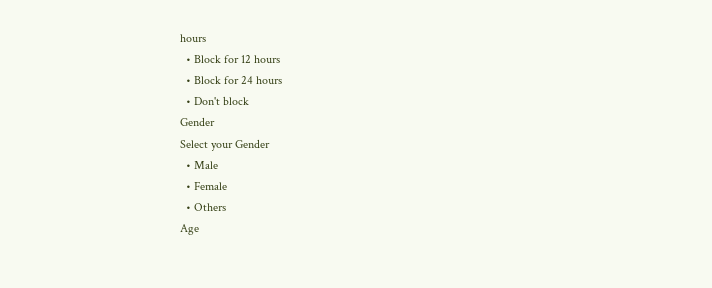hours
  • Block for 12 hours
  • Block for 24 hours
  • Don't block
Gender
Select your Gender
  • Male
  • Female
  • Others
Age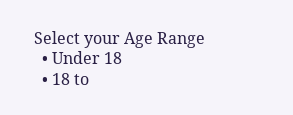Select your Age Range
  • Under 18
  • 18 to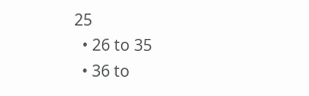25
  • 26 to 35
  • 36 to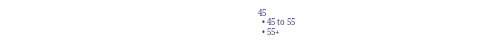45
  • 45 to 55
  • 55+